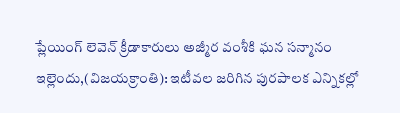ప్లేయింగ్ లెవెన్ క్రీడాకారులు అజ్మీర వంశీకి ఘన సన్మానం
ఇల్లె౦దు,(విజయక్రాంతి): ఇటీవల జరిగిన పురపాలక ఎన్నికల్లో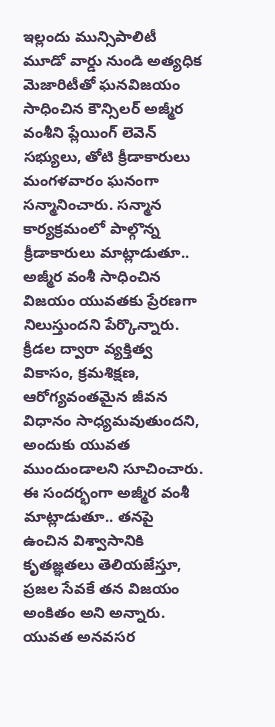ఇల్లందు మున్సిపాలిటీ మూడో వార్డు నుండి అత్యధిక మెజారిటీతో ఘనవిజయం సాధించిన కౌన్సిలర్ అజ్మీర వంశీని ప్లేయింగ్ లెవెన్ సభ్యులు, తోటి క్రీడాకారులు మంగళవారం ఘనంగా సన్మానించారు. సన్మాన కార్యక్రమంలో పాల్గొన్న క్రీడాకారులు మాట్లాడుతూ.. అజ్మీర వంశీ సాధించిన విజయం యువతకు ప్రేరణగా నిలుస్తుందని పేర్కొన్నారు.
క్రీడల ద్వారా వ్యక్తిత్వ వికాసం, క్రమశిక్షణ, ఆరోగ్యవంతమైన జీవన విధానం సాధ్యమవుతుందని, అందుకు యువత ముందుండాలని సూచించారు. ఈ సందర్భంగా అజ్మీర వంశీ మాట్లాడుతూ.. తనపై ఉంచిన విశ్వాసానికి కృతజ్ఞతలు తెలియజేస్తూ, ప్రజల సేవకే తన విజయం అంకితం అని అన్నారు. యువత అనవసర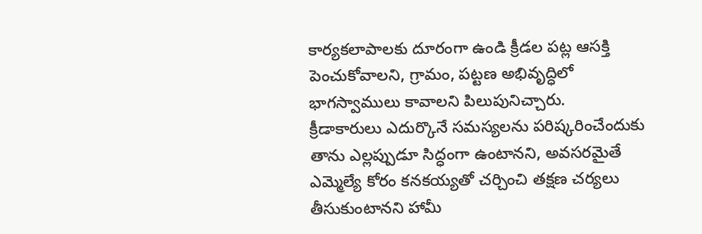కార్యకలాపాలకు దూరంగా ఉండి క్రీడల పట్ల ఆసక్తి పెంచుకోవాలని, గ్రామం, పట్టణ అభివృద్ధిలో భాగస్వాములు కావాలని పిలుపునిచ్చారు.
క్రీడాకారులు ఎదుర్కొనే సమస్యలను పరిష్కరించేందుకు తాను ఎల్లప్పుడూ సిద్ధంగా ఉంటానని, అవసరమైతే ఎమ్మెల్యే కోరం కనకయ్యతో చర్చించి తక్షణ చర్యలు తీసుకుంటానని హామీ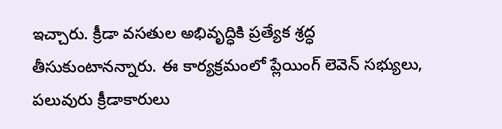ఇచ్చారు. క్రీడా వసతుల అభివృద్ధికి ప్రత్యేక శ్రద్ధ తీసుకుంటానన్నారు. ఈ కార్యక్రమంలో ప్లేయింగ్ లెవెన్ సభ్యులు, పలువురు క్రీడాకారులు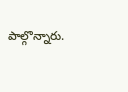పాల్గొన్నారు.